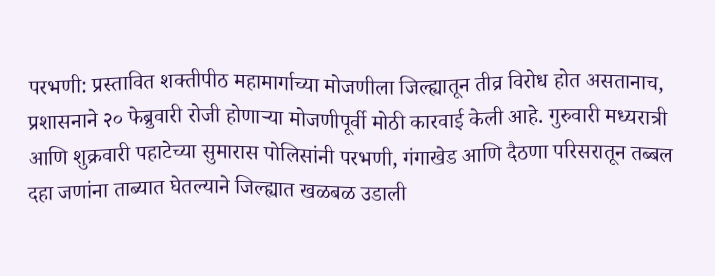परभणी: प्रस्तावित शक्तीपीठ महामार्गाच्या मोजणीला जिल्ह्यातून तीव्र विरोध होत असतानाच, प्रशासनाने २० फेब्रुवारी रोजी होणाऱ्या मोजणीपूर्वी मोठी कारवाई केली आहे. गुरुवारी मध्यरात्री आणि शुक्रवारी पहाटेच्या सुमारास पोलिसांनी परभणी, गंगाखेड आणि दैठणा परिसरातून तब्बल दहा जणांना ताब्यात घेतल्याने जिल्ह्यात खळबळ उडाली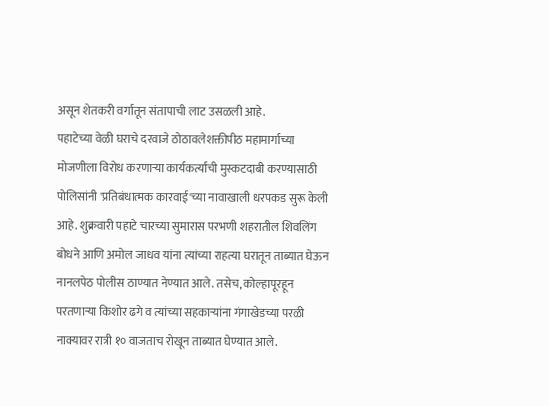असून शेतकरी वर्गातून संतापाची लाट उसळली आहे.
पहाटेच्या वेळी घराचे दरवाजे ठोठावलेशक्तीपीठ महामार्गाच्या मोजणीला विरोध करणाऱ्या कार्यकर्त्यांची मुस्कटदाबी करण्यासाठी पोलिसांनी 'प्रतिबंधात्मक कारवाई'च्या नावाखाली धरपकड सुरू केली आहे. शुक्रवारी पहाटे चारच्या सुमारास परभणी शहरातील शिवलिंग बोधने आणि अमोल जाधव यांना त्यांच्या राहत्या घरातून ताब्यात घेऊन नानलपेठ पोलीस ठाण्यात नेण्यात आले. तसेच, कोल्हापूरहून परतणाऱ्या किशोर ढगे व त्यांच्या सहकाऱ्यांना गंगाखेडच्या परळी नाक्यावर रात्री १० वाजताच रोखून ताब्यात घेण्यात आले.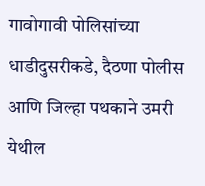गावोगावी पोलिसांच्या धाडीदुसरीकडे, दैठणा पोलीस आणि जिल्हा पथकाने उमरी येथील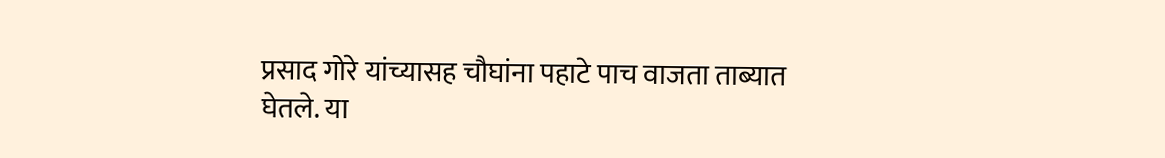प्रसाद गोरे यांच्यासह चौघांना पहाटे पाच वाजता ताब्यात घेतले. या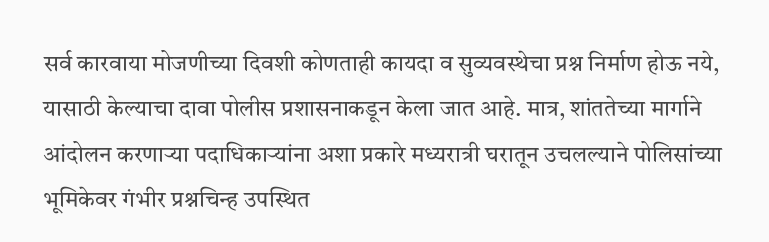सर्व कारवाया मोजणीच्या दिवशी कोणताही कायदा व सुव्यवस्थेचा प्रश्न निर्माण होऊ नये, यासाठी केल्याचा दावा पोलीस प्रशासनाकडून केला जात आहे. मात्र, शांततेच्या मार्गाने आंदोलन करणाऱ्या पदाधिकाऱ्यांना अशा प्रकारे मध्यरात्री घरातून उचलल्याने पोलिसांच्या भूमिकेवर गंभीर प्रश्नचिन्ह उपस्थित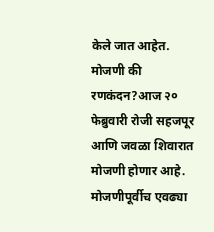केले जात आहेत.
मोजणी की रणकंदन?आज २० फेब्रुवारी रोजी सहजपूर आणि जवळा शिवारात मोजणी होणार आहे. मोजणीपूर्वीच एवढ्या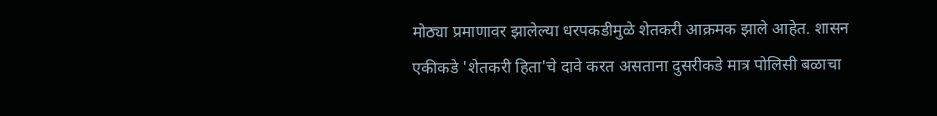मोठ्या प्रमाणावर झालेल्या धरपकडीमुळे शेतकरी आक्रमक झाले आहेत. शासन एकीकडे 'शेतकरी हिता'चे दावे करत असताना दुसरीकडे मात्र पोलिसी बळाचा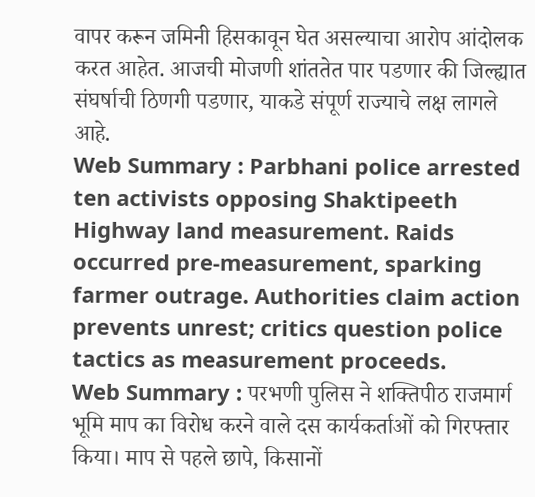वापर करून जमिनी हिसकावून घेत असल्याचा आरोप आंदोलक करत आहेत. आजची मोजणी शांततेत पार पडणार की जिल्ह्यात संघर्षाची ठिणगी पडणार, याकडे संपूर्ण राज्याचे लक्ष लागले आहे.
Web Summary : Parbhani police arrested ten activists opposing Shaktipeeth Highway land measurement. Raids occurred pre-measurement, sparking farmer outrage. Authorities claim action prevents unrest; critics question police tactics as measurement proceeds.
Web Summary : परभणी पुलिस ने शक्तिपीठ राजमार्ग भूमि माप का विरोध करने वाले दस कार्यकर्ताओं को गिरफ्तार किया। माप से पहले छापे, किसानों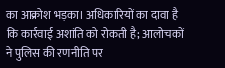का आक्रोश भड़का। अधिकारियों का दावा है कि कार्रवाई अशांति को रोकती है; आलोचकों ने पुलिस की रणनीति पर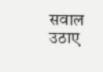सवाल उठाए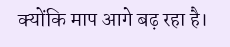क्योंकि माप आगे बढ़ रहा है।